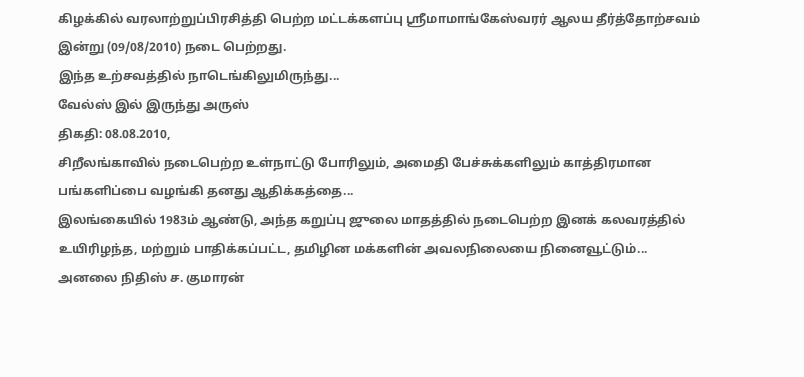கிழக்கில் வரலாற்றுப்பிரசித்தி பெற்ற மட்டக்களப்பு ஸ்ரீமாமாங்கேஸ்வரர் ஆலய தீர்த்தோற்சவம் இன்று (09/08/2010) நடை பெற்றது.
இந்த உற்சவத்தில் நாடெங்கிலுமிருந்து...
வேல்ஸ் இல் இருந்து அருஸ்
திகதி: 08.08.2010,
சிறீலங்காவில் நடைபெற்ற உள்நாட்டு போரிலும், அமைதி பேச்சுக்களிலும் காத்திரமான பங்களிப்பை வழங்கி தனது ஆதிக்கத்தை...
இலங்கையில் 1983ம் ஆண்டு, அந்த கறுப்பு ஜுலை மாதத்தில் நடைபெற்ற இனக் கலவரத்தில் உயிரிழந்த, மற்றும் பாதிக்கப்பட்ட, தமிழின மக்களின் அவலநிலையை நினைவூட்டும்...
அனலை நிதிஸ் ச. குமாரன்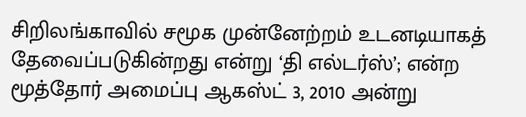சிறிலங்காவில் சமூக முன்னேற்றம் உடனடியாகத் தேவைப்படுகின்றது என்று ‘தி எல்டர்ஸ்’; என்ற மூத்தோர் அமைப்பு ஆகஸ்ட் 3, 2010 அன்று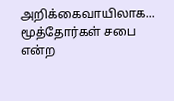அறிக்கைவாயிலாக...
மூத்தோர்கள் சபை என்ற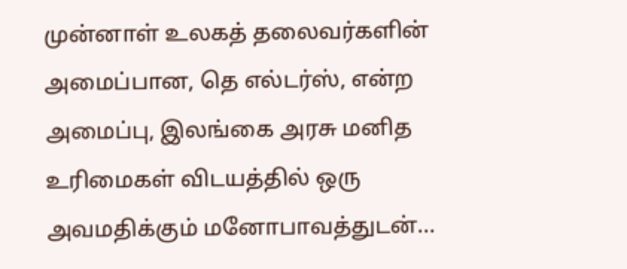முன்னாள் உலகத் தலைவர்களின் அமைப்பான, தெ எல்டர்ஸ், என்ற அமைப்பு, இலங்கை அரசு மனித உரிமைகள் விடயத்தில் ஒரு அவமதிக்கும் மனோபாவத்துடன்...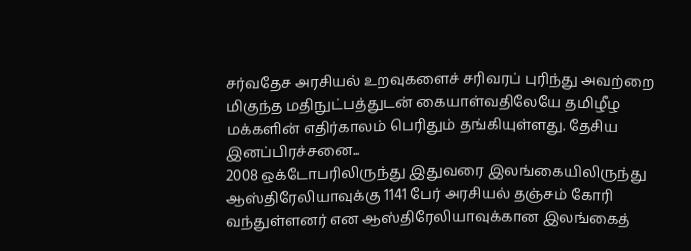சர்வதேச அரசியல் உறவுகளைச் சரிவரப் புரிந்து அவற்றை மிகுந்த மதிநுட்பத்துடன் கையாள்வதிலேயே தமிழீழ மக்களின் எதிர்காலம் பெரிதும் தங்கியுள்ளது. தேசிய இனப்பிரச்சனை...
2008 ஒக்டோபரிலிருந்து இதுவரை இலங்கையிலிருந்து ஆஸ்திரேலியாவுக்கு 1141 பேர் அரசியல் தஞ்சம் கோரி வந்துள்ளனர் என ஆஸ்திரேலியாவுக்கான இலங்கைத்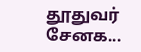தூதுவர் சேனக...